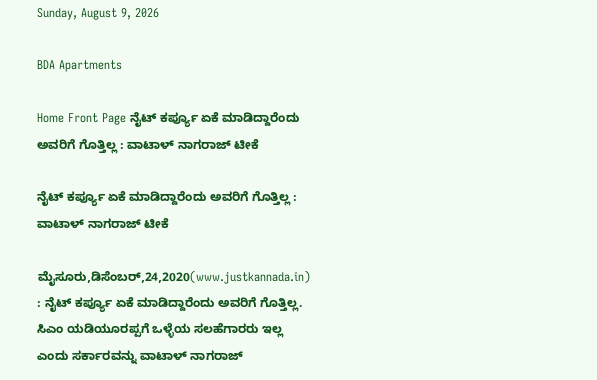Sunday, August 9, 2026

BDA Apartments

Home Front Page ನೈಟ್ ಕರ್ಪ್ಯೂ ಏಕೆ ಮಾಡಿದ್ದಾರೆಂದು ಅವರಿಗೆ ಗೊತ್ತಿಲ್ಲ : ವಾಟಾಳ್ ನಾಗರಾಜ್ ಟೀಕೆ

ನೈಟ್ ಕರ್ಪ್ಯೂ ಏಕೆ ಮಾಡಿದ್ದಾರೆಂದು ಅವರಿಗೆ ಗೊತ್ತಿಲ್ಲ : ವಾಟಾಳ್ ನಾಗರಾಜ್ ಟೀಕೆ

ಮೈಸೂರು,ಡಿಸೆಂಬರ್,24,2020(www.justkannada.in) : ನೈಟ್ ಕರ್ಪ್ಯೂ ಏಕೆ ಮಾಡಿದ್ದಾರೆಂದು ಅವರಿಗೆ ಗೊತ್ತಿಲ್ಲ. ಸಿಎಂ ಯಡಿಯೂರಪ್ಪಗೆ ಒಳ್ಳೆಯ ಸಲಹೆಗಾರರು ಇಲ್ಲ ಎಂದು ಸರ್ಕಾರವನ್ನು ವಾಟಾಳ್ ನಾಗರಾಜ್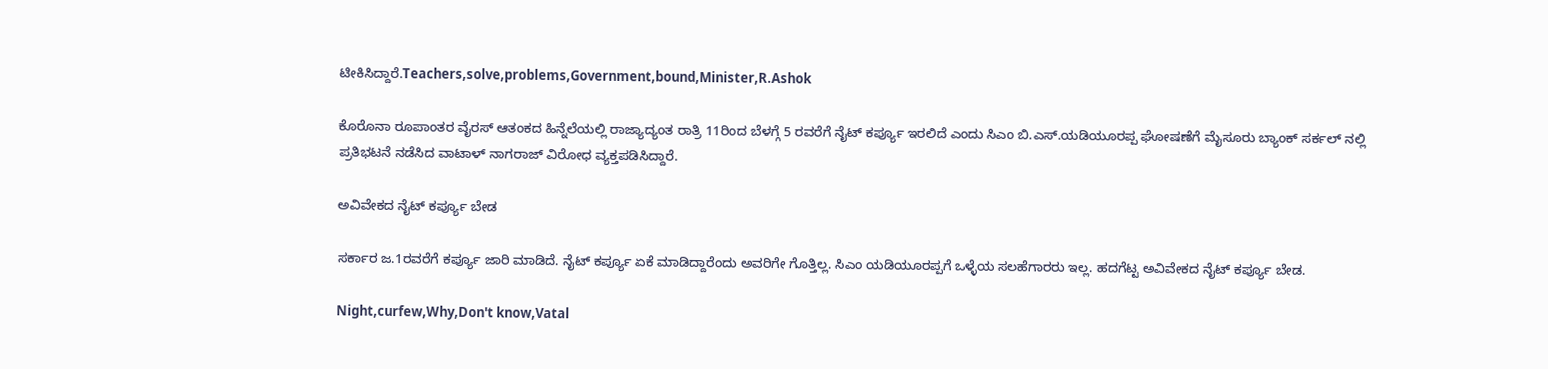ಟೀಕಿಸಿದ್ದಾರೆ.Teachers,solve,problems,Government,bound,Minister,R.Ashok

ಕೊರೊನಾ ರೂಪಾಂತರ ವೈರಸ್ ಆತಂಕದ ಹಿನ್ನೆಲೆಯಲ್ಲಿ ರಾಜ್ಯಾದ್ಯಂತ ರಾತ್ರಿ 11ರಿಂದ ಬೆಳಗ್ಗೆ 5 ರವರೆಗೆ ನೈಟ್ ಕರ್ಪ್ಯೂ ಇರಲಿದೆ ಎಂದು ಸಿಎಂ ಬಿ.ಎಸ್.ಯಡಿಯೂರಪ್ಪ ಘೋಷಣೆಗೆ ಮೈಸೂರು ಬ್ಯಾಂಕ್ ಸರ್ಕಲ್ ನಲ್ಲಿ ಪ್ರತಿಭಟನೆ ನಡೆಸಿದ ವಾಟಾಳ್ ನಾಗರಾಜ್ ವಿರೋಧ ವ್ಯಕ್ತಪಡಿಸಿದ್ದಾರೆ.

ಅವಿವೇಕದ ನೈಟ್ ಕರ್ಪ್ಯೂ ಬೇಡ

ಸರ್ಕಾರ ಜ.1ರವರೆಗೆ ಕರ್ಪ್ಯೂ ಜಾರಿ ಮಾಡಿದೆ. ನೈಟ್ ಕರ್ಪ್ಯೂ ಏಕೆ ಮಾಡಿದ್ದಾರೆಂದು ಅವರಿಗೇ ಗೊತ್ತಿಲ್ಲ. ಸಿಎಂ ಯಡಿಯೂರಪ್ಪಗೆ ಒಳ್ಳೆಯ ಸಲಹೆಗಾರರು ಇಲ್ಲ. ಹದಗೆಟ್ಟ ಅವಿವೇಕದ ನೈಟ್ ಕರ್ಪ್ಯೂ ಬೇಡ.

Night,curfew,Why,Don't know,Vatal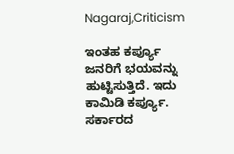Nagaraj,Criticism

ಇಂತಹ ಕರ್ಪ್ಯೂ ಜನರಿಗೆ ಭಯವನ್ನು ಹುಟ್ಟಿಸುತ್ತಿದೆ. ಇದು ಕಾಮಿಡಿ ಕರ್ಪ್ಯೂ. ಸರ್ಕಾರದ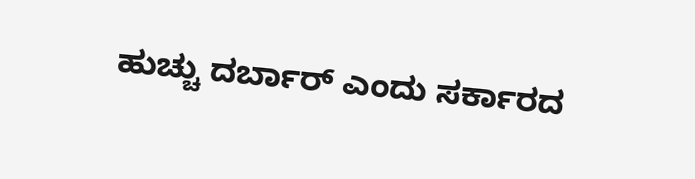ಹುಚ್ಚು ದರ್ಬಾರ್ ಎಂದು ಸರ್ಕಾರದ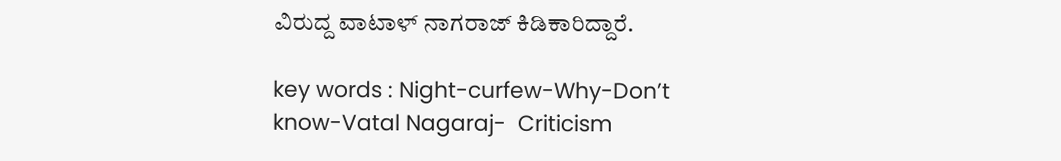ವಿರುದ್ದ ವಾಟಾಳ್ ನಾಗರಾಜ್ ಕಿಡಿಕಾರಿದ್ದಾರೆ.

key words : Night-curfew-Why-Don’t know-Vatal Nagaraj-  Criticism